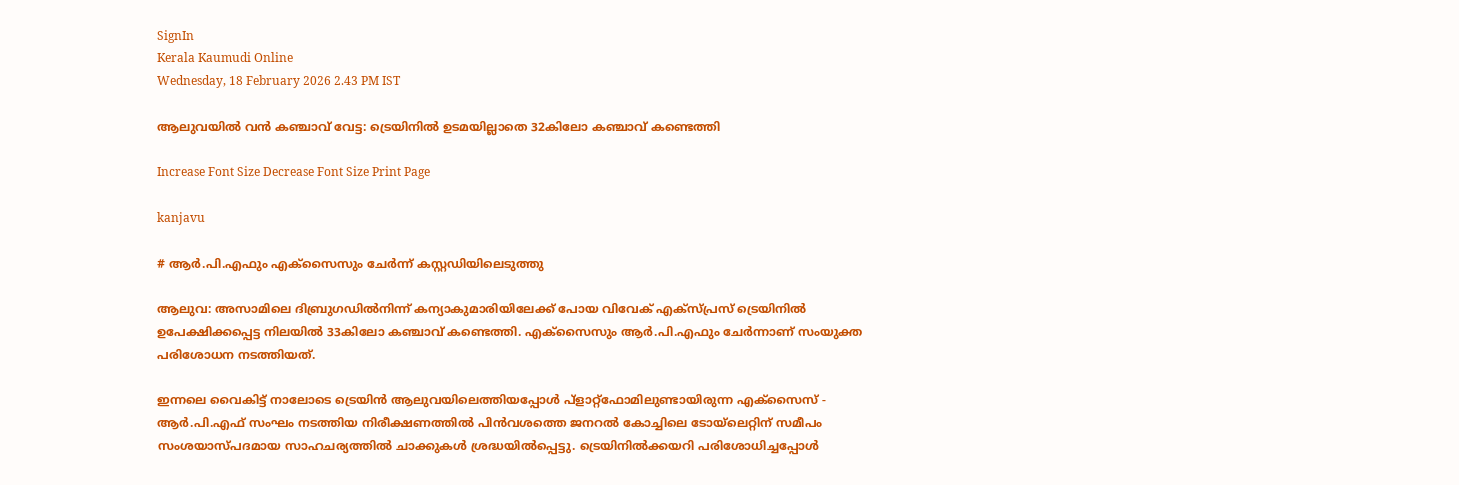SignIn
Kerala Kaumudi Online
Wednesday, 18 February 2026 2.43 PM IST

ആലുവയിൽ വൻ കഞ്ചാവ് വേട്ട: ട്രെയിനിൽ ഉടമയില്ലാതെ 32കിലോ കഞ്ചാവ് കണ്ടെത്തി

Increase Font Size Decrease Font Size Print Page

kanjavu

# ആർ.പി.എഫും എക്സൈസും ചേർന്ന് കസ്റ്റഡിയിലെടുത്തു

ആലുവ: അസാമിലെ ദിബ്രുഗഡിൽനിന്ന് കന്യാകുമാരിയിലേക്ക് പോയ വിവേക് എക്സ്‌പ്രസ് ട്രെയിനിൽ ഉപേക്ഷിക്കപ്പെട്ട നിലയിൽ 33കിലോ കഞ്ചാവ് കണ്ടെത്തി. എക്സൈസും ആർ.പി.എഫും ചേർന്നാണ് സംയുക്ത പരിശോധന നടത്തിയത്.

ഇന്നലെ വൈകിട്ട് നാലോടെ ട്രെയിൻ ആലുവയിലെത്തിയപ്പോൾ പ്ളാറ്റ്ഫോമിലുണ്ടായിരുന്ന എക്സൈസ് - ആർ.പി.എഫ് സംഘം നടത്തിയ നിരീക്ഷണത്തിൽ പിൻവശത്തെ ജനറൽ കോച്ചിലെ ടോയ്‌ലെറ്റിന് സമീപം സംശയാസ്പദമായ സാഹചര്യത്തിൽ ചാക്കുകൾ ശ്രദ്ധയിൽപ്പെട്ടു. ട്രെയിനിൽക്കയറി പരിശോധിച്ചപ്പോൾ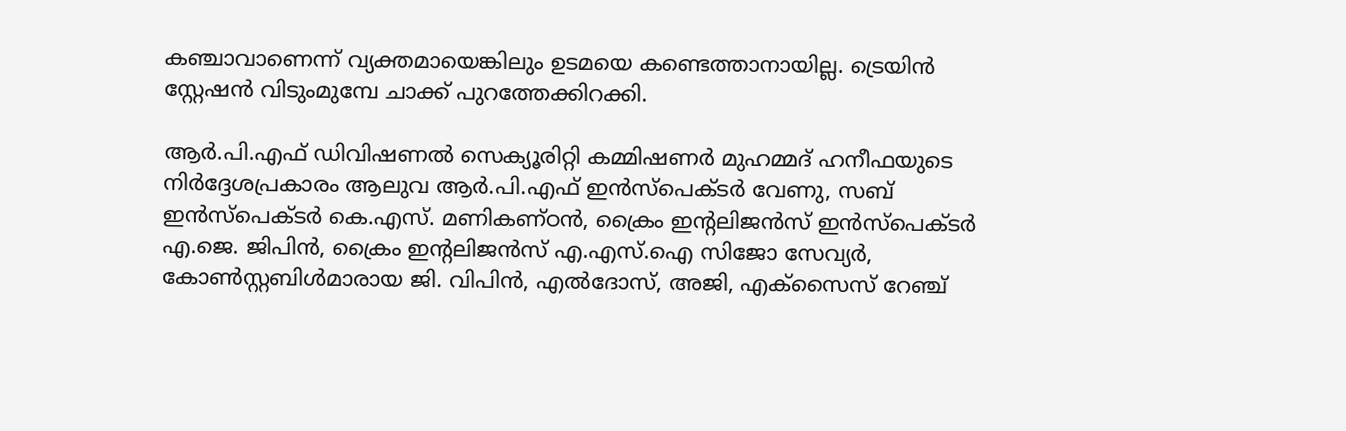കഞ്ചാവാണെന്ന് വ്യക്തമായെങ്കിലും ഉടമയെ കണ്ടെത്താനായില്ല. ട്രെയിൻ സ്റ്റേഷൻ വിടുംമുമ്പേ ചാക്ക് പുറത്തേക്കിറക്കി.

ആർ.പി.എഫ് ഡിവിഷണൽ സെക്യൂരിറ്റി കമ്മിഷണർ മുഹമ്മദ് ഹനീഫയുടെ നിർദ്ദേശപ്രകാരം ആലുവ ആർ.പി.എഫ് ഇൻസ്‌പെക്ടർ വേണു, സബ് ഇൻസ്‌പെക്ടർ കെ.എസ്. മണികണ്ഠൻ, ക്രൈം ഇന്റലിജൻസ് ഇൻസ്പെക്ടർ എ.ജെ. ജിപിൻ, ക്രൈം ഇന്റലിജൻസ് എ.എസ്.ഐ സിജോ സേവ്യർ, കോൺസ്റ്റബിൾമാരായ ജി. വിപിൻ, എൽദോസ്, അജി, എക്സൈസ് റേഞ്ച്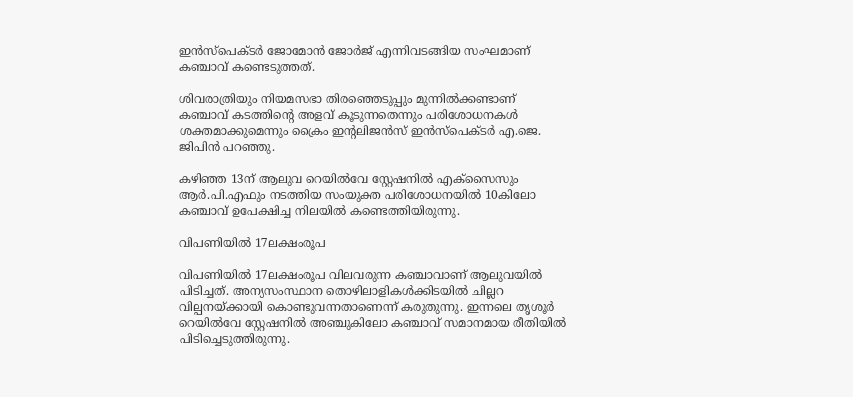ഇൻസ്‌പെക്ടർ ജോമോൻ ജോർജ് എന്നിവടങ്ങിയ സംഘമാണ് കഞ്ചാവ് കണ്ടെടുത്തത്.

ശിവരാത്രിയും നിയമസഭാ തിരഞ്ഞെടുപ്പും മുന്നിൽക്കണ്ടാണ് കഞ്ചാവ് കടത്തിന്റെ അളവ് കൂടുന്നതെന്നും പരിശോധനകൾ ശക്തമാക്കുമെന്നും ക്രൈം ഇന്റലിജൻസ് ഇൻസ്പെക്ടർ എ.ജെ. ജിപിൻ പറഞ്ഞു.

കഴിഞ്ഞ 13ന് ആലുവ റെയിൽവേ സ്റ്റേഷനിൽ എക്സൈസും ആർ.പി.എഫും നടത്തിയ സംയുക്ത പരിശോധനയിൽ 10കിലോ കഞ്ചാവ് ഉപേക്ഷിച്ച നിലയിൽ കണ്ടെത്തിയിരുന്നു.

വിപണിയിൽ 17ലക്ഷംരൂപ

വിപണിയിൽ 17ലക്ഷംരൂപ വിലവരുന്ന കഞ്ചാവാണ് ആലുവയിൽ പിടിച്ചത്. അന്യസംസ്ഥാന തൊഴിലാളികൾക്കിടയിൽ ചില്ലറ വില്പനയ്ക്കായി കൊണ്ടുവന്നതാണെന്ന് കരുതുന്നു. ഇന്നലെ തൃശൂർ റെയിൽവേ സ്റ്റേഷനിൽ അഞ്ചുകിലോ കഞ്ചാവ് സമാനമായ രീതിയിൽ പിടിച്ചെടുത്തിരുന്നു.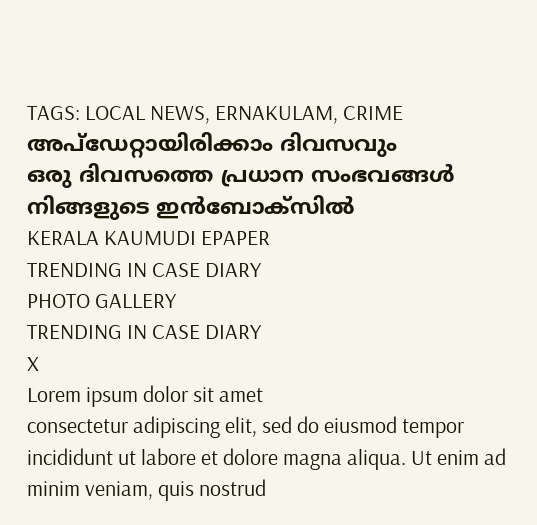TAGS: LOCAL NEWS, ERNAKULAM, CRIME
അപ്ഡേറ്റായിരിക്കാം ദിവസവും
ഒരു ദിവസത്തെ പ്രധാന സംഭവങ്ങൾ നിങ്ങളുടെ ഇൻബോക്സിൽ
KERALA KAUMUDI EPAPER
TRENDING IN CASE DIARY
PHOTO GALLERY
TRENDING IN CASE DIARY
X
Lorem ipsum dolor sit amet
consectetur adipiscing elit, sed do eiusmod tempor incididunt ut labore et dolore magna aliqua. Ut enim ad minim veniam, quis nostrud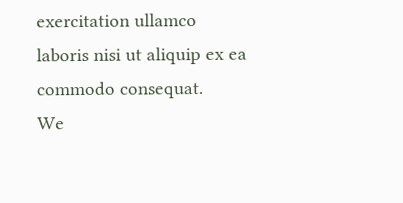exercitation ullamco laboris nisi ut aliquip ex ea commodo consequat.
We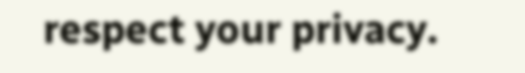respect your privacy.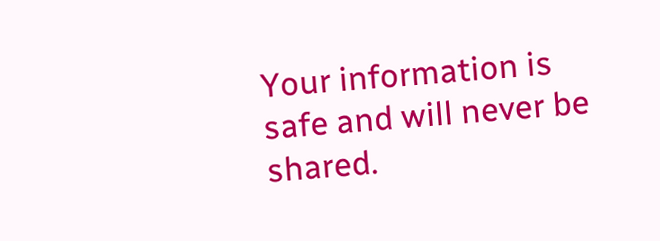Your information is safe and will never be shared.